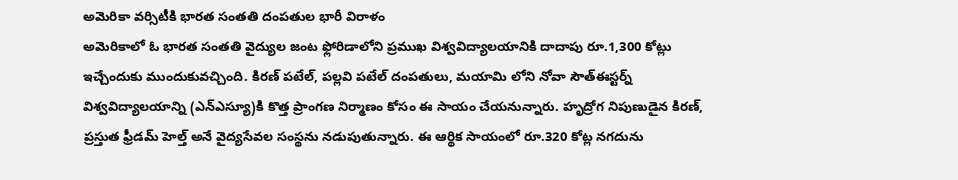అమెరికా వర్సిటీకి భారత సంతతి దంపతుల భారీ విరాళం
అమెరికాలో ఓ భారత సంతతి వైద్యుల జంట ఫ్లోరిడాలోని ప్రముఖ విశ్వవిద్యాలయానికి దాదాపు రూ.1,300 కోట్లు ఇచ్చేందుకు ముందుకువచ్చింది. కిరణ్ పటేల్, పల్లవి పటేల్ దంపతులు, మయామి లోని నోవా సౌత్ఈస్టర్న్ విశ్వవిద్యాలయాన్ని (ఎన్ఎస్యూ)కి కొత్త ప్రాంగణ నిర్మాణం కోసం ఈ సాయం చేయనున్నారు. హృద్రోగ నిపుణుడైన కిరణ్, ప్రస్తుత ఫ్రీడమ్ హెల్త్ అనే వైద్యసేవల సంస్థను నడుపుతున్నారు. ఈ ఆర్థిక సాయంలో రూ.320 కోట్ల నగదును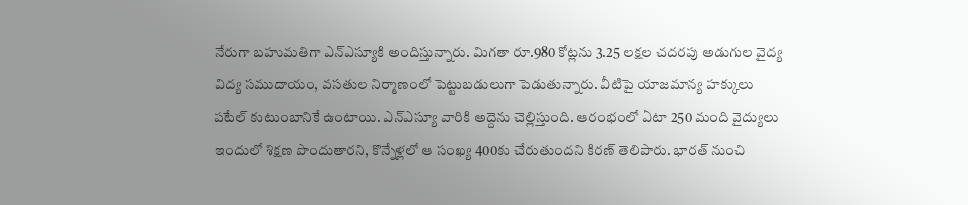నేరుగా బహుమతిగా ఎన్ఎస్యూకి అందిస్తున్నారు. మిగతా రూ.980 కోట్లను 3.25 లక్షల చదరపు అడుగుల వైద్య విద్య సముదాయం, వసతుల నిర్మాణంలో పెట్టుబడులుగా పెడుతున్నారు. వీటిపై యాజమాన్య హక్కులు పటేల్ కుటుంబానికే ఉంటాయి. ఎన్ఎస్యూ వారికి అద్దెను చెల్లిస్తుంది. ఆరంభంలో ఏటా 250 మంది వైద్యులు ఇందులో శిక్షణ పొందుతారని, కొన్నేళ్లలో ఆ సంఖ్య 400కు చేరుతుందని కిరణ్ తెలిపారు. భారత్ నుంచి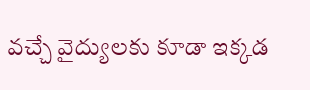వచ్చే వైద్యులకు కూడా ఇక్కడ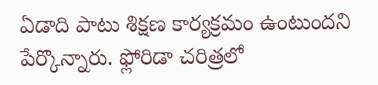ఏడాది పాటు శిక్షణ కార్యక్రమం ఉంటుందని పేర్కొన్నారు. ఫ్లోరిడా చరిత్రలో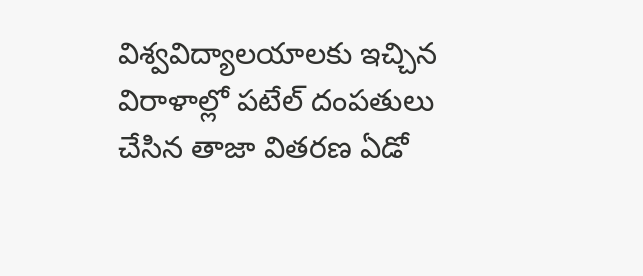విశ్వవిద్యాలయాలకు ఇచ్చిన విరాళాల్లో పటేల్ దంపతులు చేసిన తాజా వితరణ ఏడో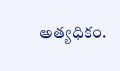అత్యధికం.